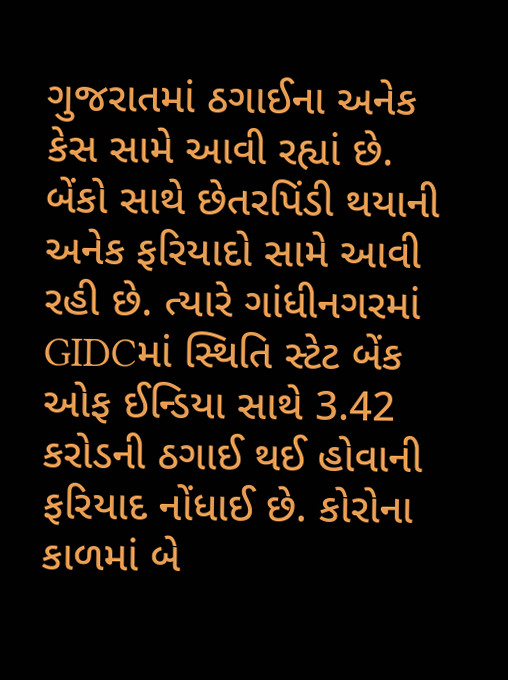ગુજરાતમાં ઠગાઈના અનેક કેસ સામે આવી રહ્યાં છે. બેંકો સાથે છેતરપિંડી થયાની અનેક ફરિયાદો સામે આવી રહી છે. ત્યારે ગાંધીનગરમાં GIDCમાં સ્થિતિ સ્ટેટ બેંક ઓફ ઈન્ડિયા સાથે 3.42 કરોડની ઠગાઈ થઈ હોવાની ફરિયાદ નોંધાઈ છે. કોરોના કાળમાં બે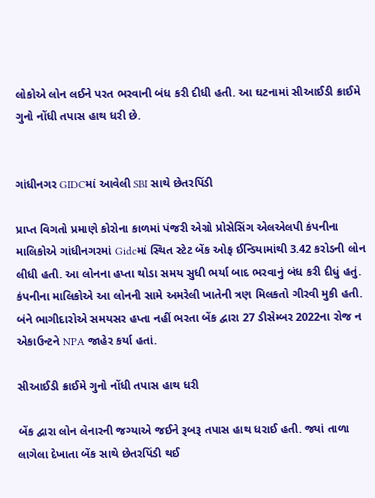લોકોએ લોન લઈને પરત ભરવાની બંધ કરી દીધી હતી. આ ઘટનામાં સીઆઈડી ક્રાઈમે ગુનો નોંધી તપાસ હાથ ધરી છે.


ગાંધીનગર GIDCમાં આવેલી SBI સાથે છેતરપિંડી

પ્રાપ્ત વિગતો પ્રમાણે કોરોના કાળમાં પંજરી એગ્રો પ્રોસેસિંગ એલએલપી કંપનીના માલિકોએ ગાંધીનગરમાં Gidcમાં સ્થિત સ્ટેટ બેંક ઓફ ઈન્ડિયામાંથી 3.42 કરોડની લોન લીધી હતી. આ લોનના હપ્તા થોડા સમય સુધી ભર્યા બાદ ભરવાનું બંધ કરી દીધું હતું. કંપનીના માલિકોએ આ લોનની સામે અમરેલી ખાતેની ત્રણ મિલકતો ગીરવી મુકી હતી. બંને ભાગીદારોએ સમયસર હપ્તા નહીં ભરતા બેંક દ્વારા 27 ડીસેમ્બર 2022ના રોજ ન એકાઉન્ટને NPA જાહેર કર્યા હતાં.

સીઆઈડી ક્રાઈમે ગુનો નોંધી તપાસ હાથ ધરી

બેંક દ્વારા લોન લેનારની જગ્યાએ જઈને રૂબરૂ તપાસ હાથ ધરાઈ હતી. જ્યાં તાળા લાગેલા દેખાતા બેંક સાથે છેતરપિંડી થઈ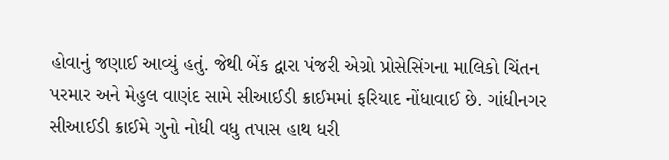હોવાનું જણાઈ આવ્યું હતું. જેથી બેંક દ્વારા પંજરી એગ્રો પ્રોસેસિંગના માલિકો ચિંતન પરમાર અને મેહુલ વાણંદ સામે સીઆઈડી ક્રાઈમમાં ફરિયાદ નોંધાવાઈ છે. ગાંધીનગર સીઆઈડી ક્રાઈમે ગુનો નોધી વધુ તપાસ હાથ ધરી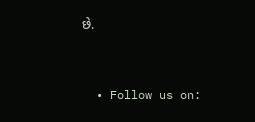છે.


  • Follow us on: